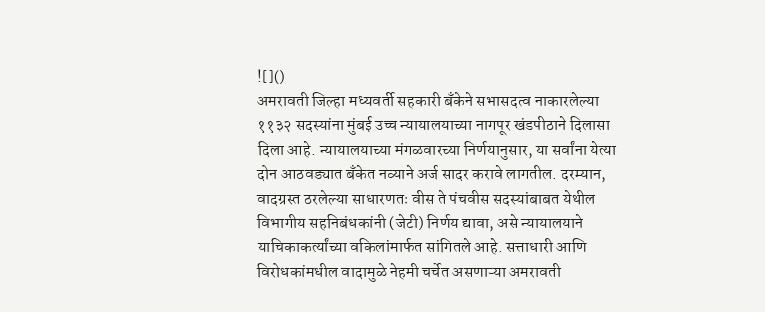![]()
अमरावती जिल्हा मध्यवर्ती सहकारी बँकेने सभासदत्व नाकारलेल्या ११३२ सदस्यांना मुंबई उच्च न्यायालयाच्या नागपूर खंडपीठाने दिलासा दिला आहे. न्यायालयाच्या मंगळवारच्या निर्णयानुसार, या सर्वांना येत्या दोन आठवड्यात बँकेत नव्याने अर्ज सादर करावे लागतील. दरम्यान, वादग्रस्त ठरलेल्या साधारणतः वीस ते पंचवीस सदस्यांबाबत येथील विभागीय सहनिबंधकांनी (जेटी) निर्णय द्यावा, असे न्यायालयाने याचिकाकर्त्यांच्या वकिलांमार्फत सांगितले आहे. सत्ताधारी आणि विरोधकांमधील वादामुळे नेहमी चर्चेत असणाऱ्या अमरावती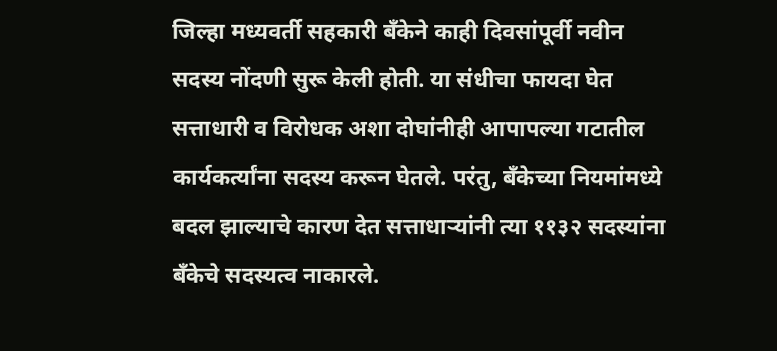जिल्हा मध्यवर्ती सहकारी बँकेने काही दिवसांपूर्वी नवीन सदस्य नोंदणी सुरू केली होती. या संधीचा फायदा घेत सत्ताधारी व विरोधक अशा दोघांनीही आपापल्या गटातील कार्यकर्त्यांना सदस्य करून घेतले. परंतु, बँकेच्या नियमांमध्ये बदल झाल्याचे कारण देत सत्ताधाऱ्यांनी त्या ११३२ सदस्यांना बँकेचे सदस्यत्व नाकारले.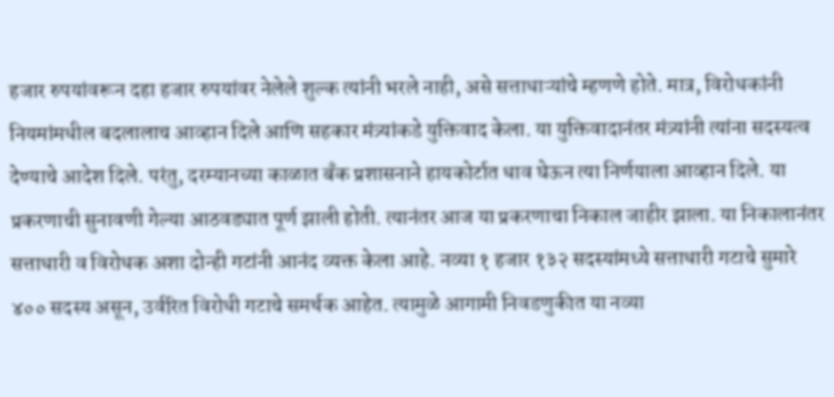हजार रुपयांवरून दहा हजार रुपयांवर नेलेले शुल्क त्यांनी भरले नाही, असे सत्ताधाऱ्यांचे म्हणणे होते. मात्र, विरोधकांनी नियमांमधील बदलालाच आव्हान दिले आणि सहकार मंत्र्यांकडे युक्तिवाद केला. या युक्तिवादानंतर मंत्र्यांनी त्यांना सदस्यत्व देण्याचे आदेश दिले. परंतु, दरम्यानच्या काळात बँक प्रशासनाने हायकोर्टात धाव घेऊन त्या निर्णयाला आव्हान दिले. या प्रकरणाची सुनावणी गेल्या आठवड्यात पूर्ण झाली होती. त्यानंतर आज या प्रकरणाचा निकाल जाहीर झाला. या निकालानंतर सत्ताधारी व विरोधक अशा दोन्ही गटांनी आनंद व्यक्त केला आहे. नव्या १ हजार १३२ सदस्यांमध्ये सत्ताधारी गटाचे सुमारे ४०० सदस्य असून, उर्वरित विरोधी गटाचे समर्थक आहेत. त्यामुळे आगामी निवडणुकीत या नव्या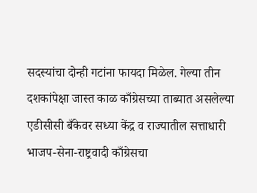सदस्यांचा दोन्ही गटांना फायदा मिळेल. गेल्या तीन दशकांपेक्षा जास्त काळ काँग्रेसच्या ताब्यात असलेल्या एडीसीसी बँकेवर सध्या केंद्र व राज्यातील सत्ताधारी भाजप-सेना-राष्ट्रवादी काँग्रेसचा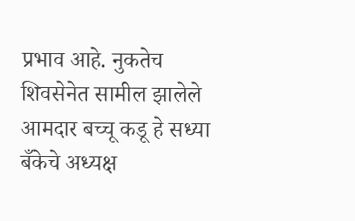प्रभाव आहे. नुकतेच शिवसेनेत सामील झालेले आमदार बच्चू कडू हे सध्या बँकेचे अध्यक्ष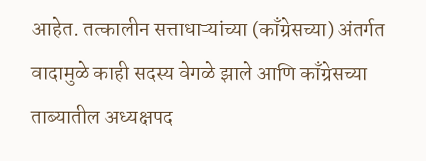आहेत. तत्कालीन सत्ताधाऱ्यांच्या (काँग्रेसच्या) अंतर्गत वादामुळे काही सदस्य वेगळे झाले आणि काँग्रेसच्या ताब्यातील अध्यक्षपद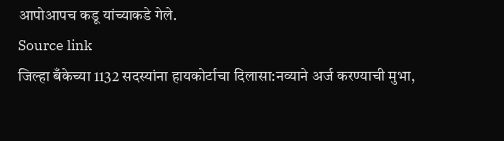आपोआपच कडू यांच्याकडे गेले.
Source link
जिल्हा बँकेच्या 1132 सदस्यांना हायकोर्टाचा दिलासा:नव्याने अर्ज करण्याची मुभा,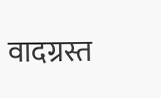वादग्रस्त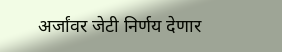अर्जांवर जेटी निर्णय देणार